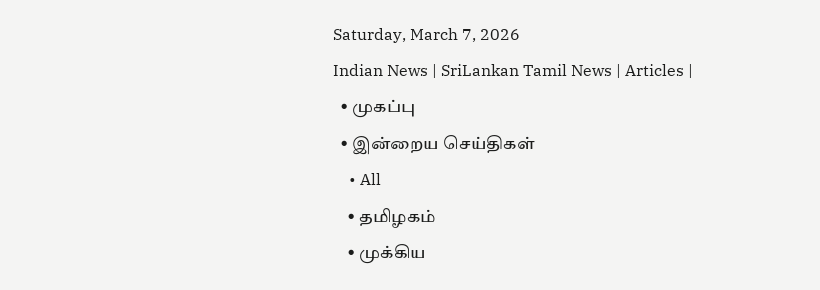Saturday, March 7, 2026
Indian News | SriLankan Tamil News | Articles |
  • முகப்பு
  • இன்றைய செய்திகள்
    • All
    • தமிழகம்
    • முக்கிய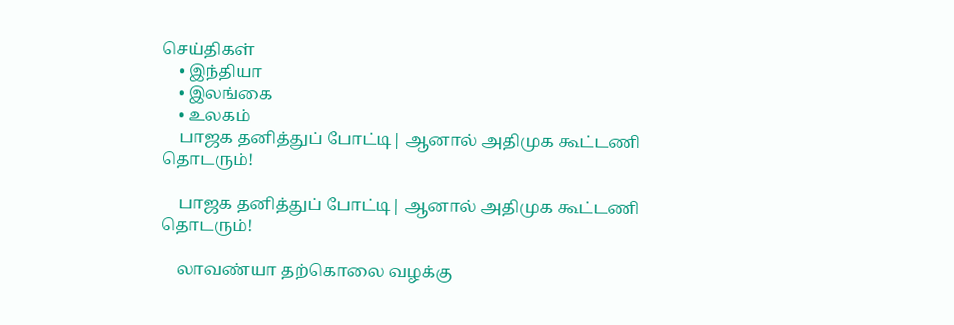செய்திகள்
    • இந்தியா
    • இலங்கை
    • உலகம்
    பாஜக தனித்துப் போட்டி| ஆனால் அதிமுக கூட்டணி தொடரும்!

    பாஜக தனித்துப் போட்டி| ஆனால் அதிமுக கூட்டணி தொடரும்!

    லாவண்யா தற்கொலை வழக்கு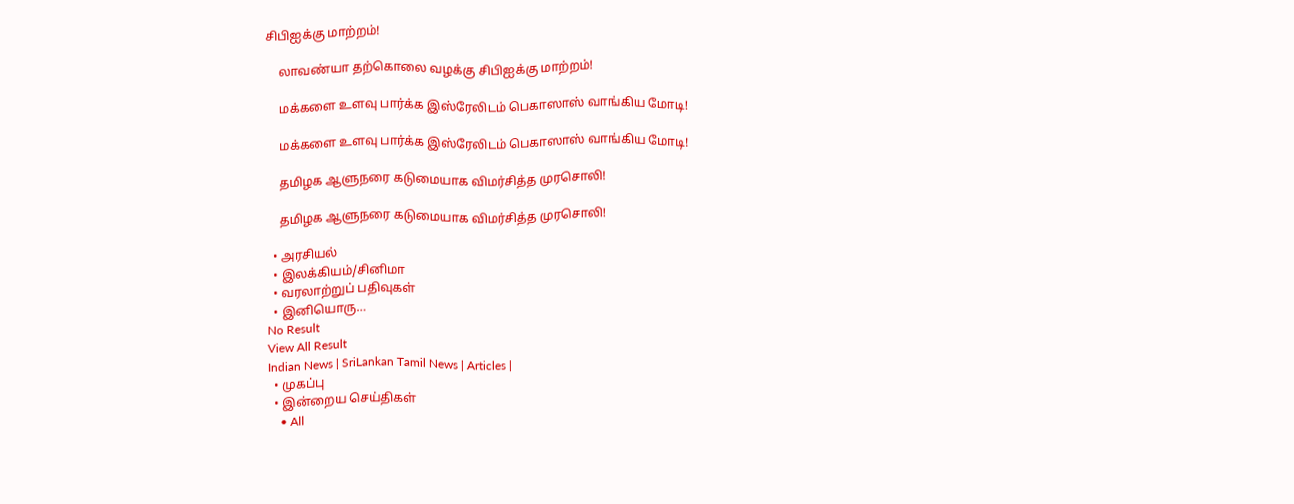சிபிஐக்கு மாற்றம்!

    லாவண்யா தற்கொலை வழக்கு சிபிஐக்கு மாற்றம்!

    மக்களை உளவு பார்க்க இஸ்ரேலிடம் பெகாஸாஸ் வாங்கிய மோடி!

    மக்களை உளவு பார்க்க இஸ்ரேலிடம் பெகாஸாஸ் வாங்கிய மோடி!

    தமிழக ஆளுநரை கடுமையாக விமர்சித்த முரசொலி!

    தமிழக ஆளுநரை கடுமையாக விமர்சித்த முரசொலி!

  • அரசியல்
  • இலக்கியம்/சினிமா
  • வரலாற்றுப் பதிவுகள்
  • இனியொரு…
No Result
View All Result
Indian News | SriLankan Tamil News | Articles |
  • முகப்பு
  • இன்றைய செய்திகள்
    • All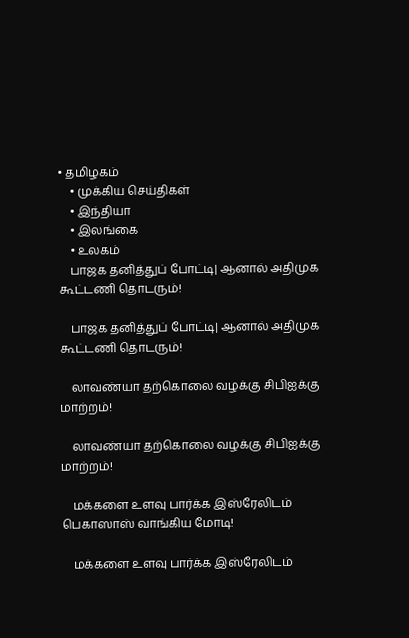• தமிழகம்
    • முக்கிய செய்திகள்
    • இந்தியா
    • இலங்கை
    • உலகம்
    பாஜக தனித்துப் போட்டி| ஆனால் அதிமுக கூட்டணி தொடரும்!

    பாஜக தனித்துப் போட்டி| ஆனால் அதிமுக கூட்டணி தொடரும்!

    லாவண்யா தற்கொலை வழக்கு சிபிஐக்கு மாற்றம்!

    லாவண்யா தற்கொலை வழக்கு சிபிஐக்கு மாற்றம்!

    மக்களை உளவு பார்க்க இஸ்ரேலிடம் பெகாஸாஸ் வாங்கிய மோடி!

    மக்களை உளவு பார்க்க இஸ்ரேலிடம்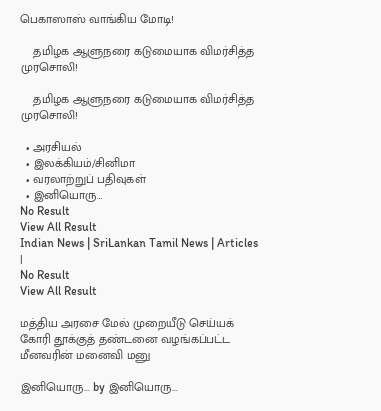பெகாஸாஸ் வாங்கிய மோடி!

    தமிழக ஆளுநரை கடுமையாக விமர்சித்த முரசொலி!

    தமிழக ஆளுநரை கடுமையாக விமர்சித்த முரசொலி!

  • அரசியல்
  • இலக்கியம்/சினிமா
  • வரலாற்றுப் பதிவுகள்
  • இனியொரு…
No Result
View All Result
Indian News | SriLankan Tamil News | Articles |
No Result
View All Result

மத்திய அரசை மேல் முறையீடு செய்யக் கோரி தூக்குத் தண்டனை வழங்கப்பட்ட மீனவரின் மனைவி மனு

இனியொரு... by இனியொரு...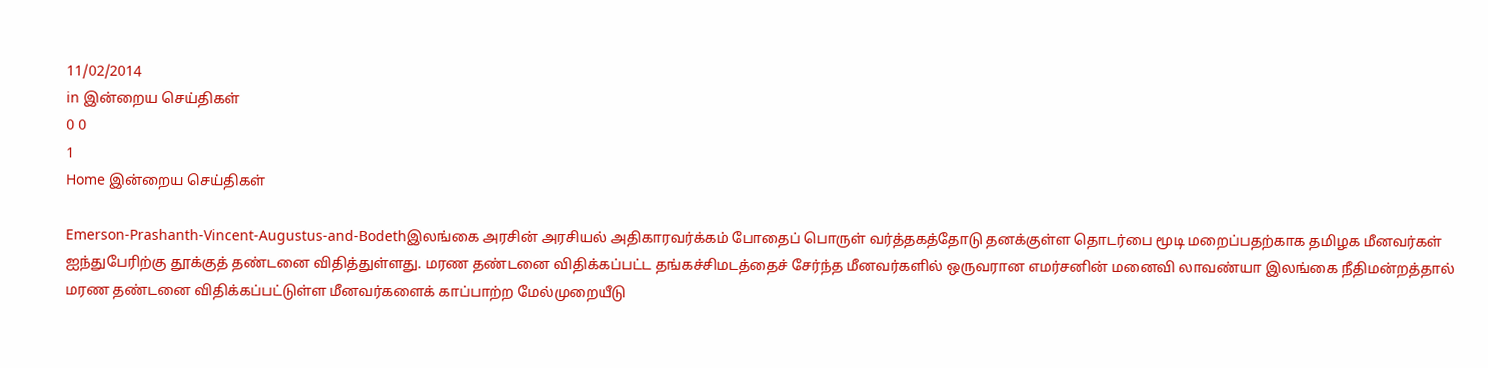11/02/2014
in இன்றைய செய்திகள்
0 0
1
Home இன்றைய செய்திகள்

Emerson-Prashanth-Vincent-Augustus-and-Bodethஇலங்கை அரசின் அரசியல் அதிகாரவர்க்கம் போதைப் பொருள் வர்த்தகத்தோடு தனக்குள்ள தொடர்பை மூடி மறைப்பதற்காக தமிழக மீனவர்கள் ஐந்துபேரிற்கு தூக்குத் தண்டனை விதித்துள்ளது. மரண தண்டனை விதிக்கப்பட்ட தங்கச்சிமடத்தைச் சேர்ந்த மீனவர்களில் ஒருவரான எமர்சனின் மனைவி லாவண்யா இலங்கை நீதிமன்றத்தால் மரண தண்டனை விதிக்கப்பட்டுள்ள மீனவர்களைக் காப்பாற்ற மேல்முறையீடு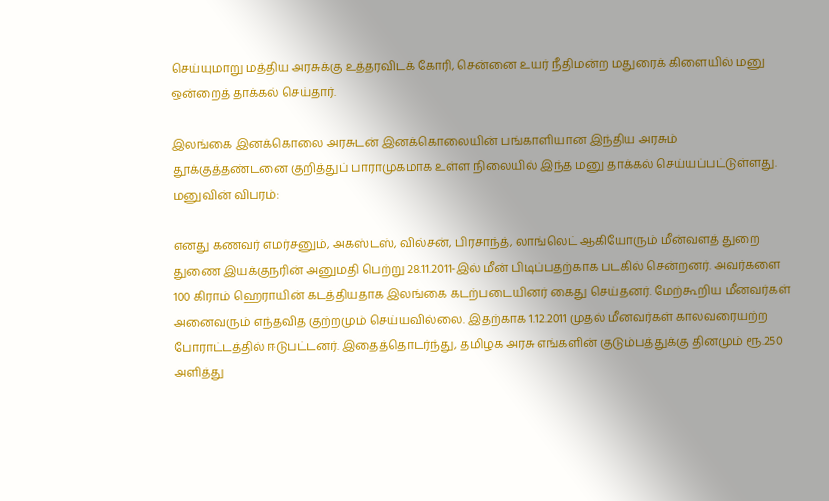செய்யுமாறு மத்திய அரசுக்கு உத்தரவிடக் கோரி, சென்னை உயர் நீதிமன்ற மதுரைக் கிளையில் மனு ஒன்றைத் தாக்கல் செய்தார்.

இலங்கை இனக்கொலை அரசுடன் இனக்கொலையின் பங்காளியான இந்திய அரசும் தூக்குத்தண்டனை குறித்துப் பாராமுகமாக உள்ள நிலையில் இந்த மனு தாக்கல் செய்யப்பட்டுள்ளது. மனுவின் விபரம்:

எனது கணவர் எமர்சனும், அகஸ்டஸ், வில்சன், பிரசாந்த், லாங்லெட் ஆகியோரும் மீன்வளத் துறை துணை இயக்குநரின் அனுமதி பெற்று 28.11.2011-இல் மீன் பிடிப்பதற்காக படகில் சென்றனர். அவர்களை 100 கிராம் ஹெராயின் கடத்தியதாக இலங்கை கடற்படையினர் கைது செய்தனர். மேற்கூறிய மீனவர்கள் அனைவரும் எந்தவித குற்றமும் செய்யவில்லை. இதற்காக 1.12.2011 முதல் மீனவர்கள் காலவரையற்ற போராட்டத்தில் ஈடுபட்டனர். இதைத்தொடர்ந்து, தமிழக அரசு எங்களின் குடும்பத்துக்கு தினமும் ரூ.250 அளித்து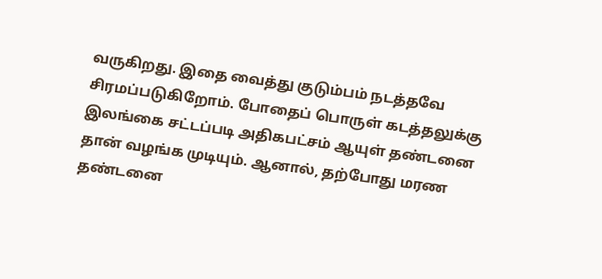வருகிறது. இதை வைத்து குடும்பம் நடத்தவே சிரமப்படுகிறோம். போதைப் பொருள் கடத்தலுக்கு இலங்கை சட்டப்படி அதிகபட்சம் ஆயுள் தண்டனை தான் வழங்க முடியும். ஆனால், தற்போது மரண தண்டனை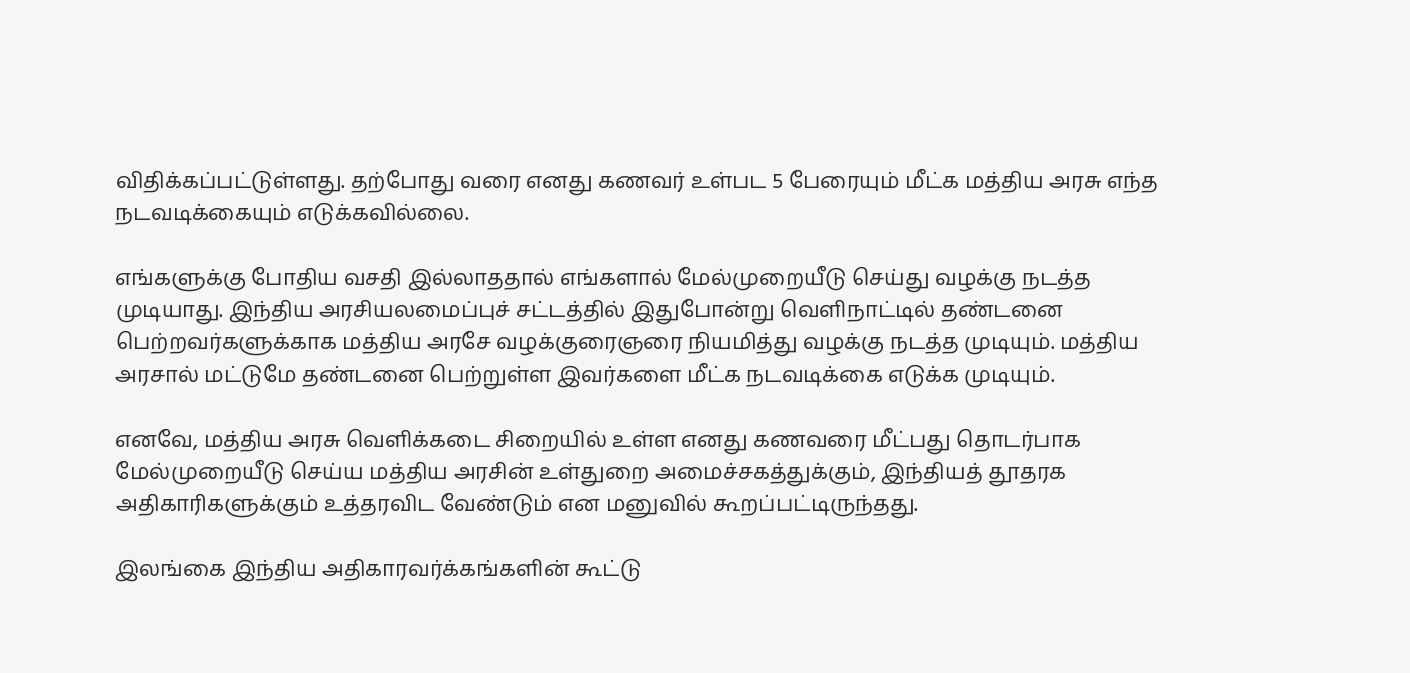விதிக்கப்பட்டுள்ளது. தற்போது வரை எனது கணவர் உள்பட 5 பேரையும் மீட்க மத்திய அரசு எந்த நடவடிக்கையும் எடுக்கவில்லை.

எங்களுக்கு போதிய வசதி இல்லாததால் எங்களால் மேல்முறையீடு செய்து வழக்கு நடத்த முடியாது. இந்திய அரசியலமைப்புச் சட்டத்தில் இதுபோன்று வெளிநாட்டில் தண்டனை பெற்றவர்களுக்காக மத்திய அரசே வழக்குரைஞரை நியமித்து வழக்கு நடத்த முடியும். மத்திய அரசால் மட்டுமே தண்டனை பெற்றுள்ள இவர்களை மீட்க நடவடிக்கை எடுக்க முடியும்.

எனவே, மத்திய அரசு வெளிக்கடை சிறையில் உள்ள எனது கணவரை மீட்பது தொடர்பாக மேல்முறையீடு செய்ய மத்திய அரசின் உள்துறை அமைச்சகத்துக்கும், இந்தியத் தூதரக அதிகாரிகளுக்கும் உத்தரவிட வேண்டும் என மனுவில் கூறப்பட்டிருந்தது.

இலங்கை இந்திய அதிகாரவர்க்கங்களின் கூட்டு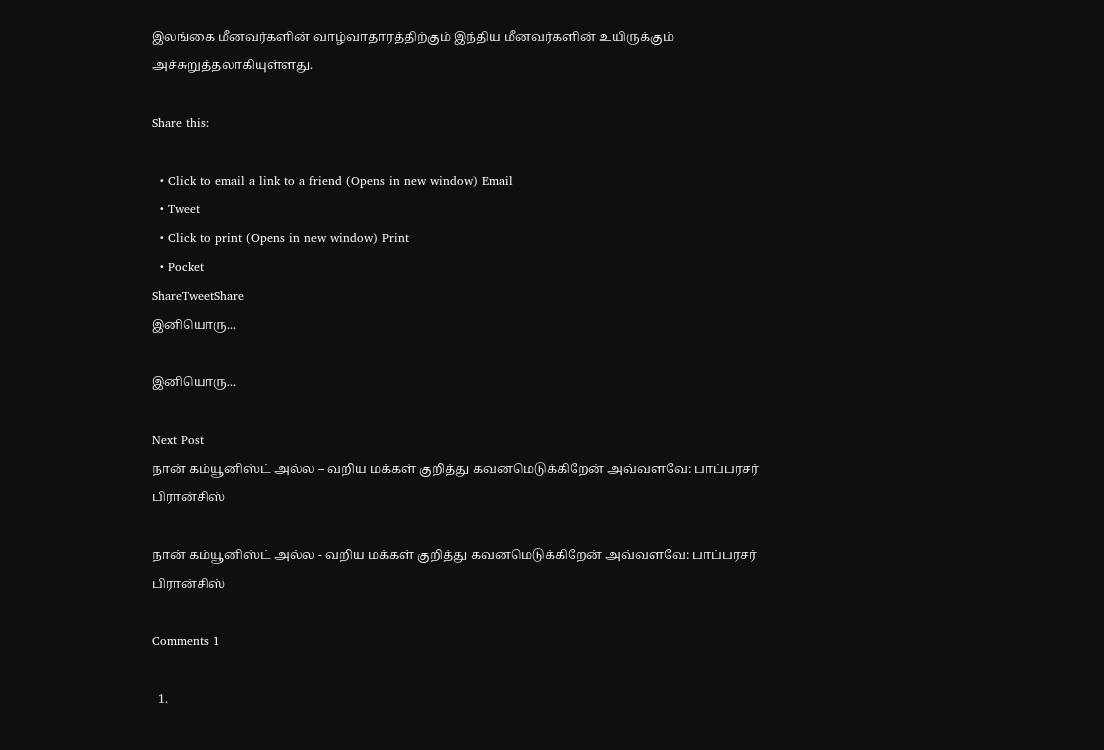இலங்கை மீனவர்களின் வாழ்வாதாரத்திற்கும் இந்திய மீனவர்களின் உயிருக்கும் அச்சுறுத்தலாகியுள்ளது.

Share this:

  • Click to email a link to a friend (Opens in new window) Email
  • Tweet
  • Click to print (Opens in new window) Print
  • Pocket
ShareTweetShare
இனியொரு...

இனியொரு...

Next Post
நான் கம்யூனிஸ்ட் அல்ல – வறிய மக்கள் குறித்து கவனமெடுக்கிறேன் அவ்வளவே: பாப்பரசர் பிரான்சிஸ்

நான் கம்யூனிஸ்ட் அல்ல - வறிய மக்கள் குறித்து கவனமெடுக்கிறேன் அவ்வளவே: பாப்பரசர் பிரான்சிஸ்

Comments 1

  1.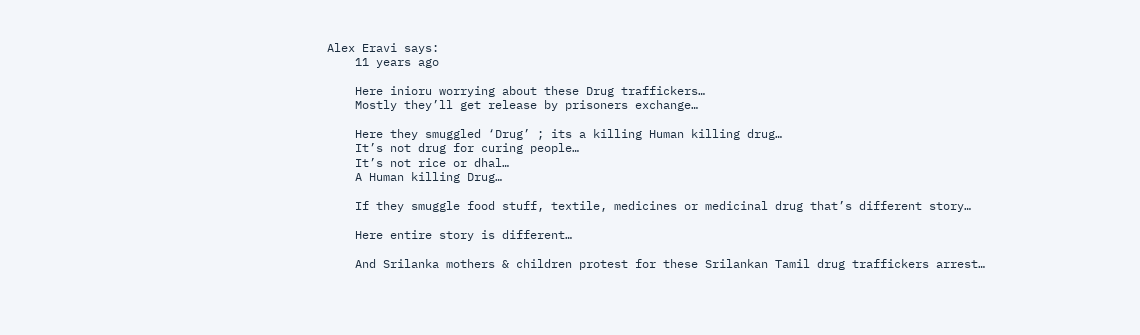Alex Eravi says:
    11 years ago

    Here inioru worrying about these Drug traffickers…
    Mostly they’ll get release by prisoners exchange…

    Here they smuggled ‘Drug’ ; its a killing Human killing drug…
    It’s not drug for curing people…
    It’s not rice or dhal…
    A Human killing Drug…

    If they smuggle food stuff, textile, medicines or medicinal drug that’s different story…

    Here entire story is different…

    And Srilanka mothers & children protest for these Srilankan Tamil drug traffickers arrest…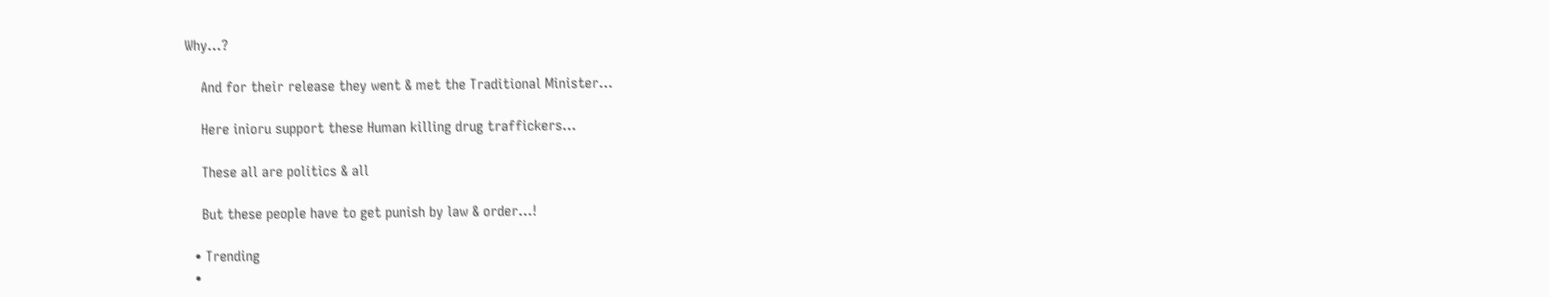Why…?

    And for their release they went & met the Traditional Minister…

    Here inioru support these Human killing drug traffickers…

    These all are politics & all

    But these people have to get punish by law & order…!

  • Trending
  •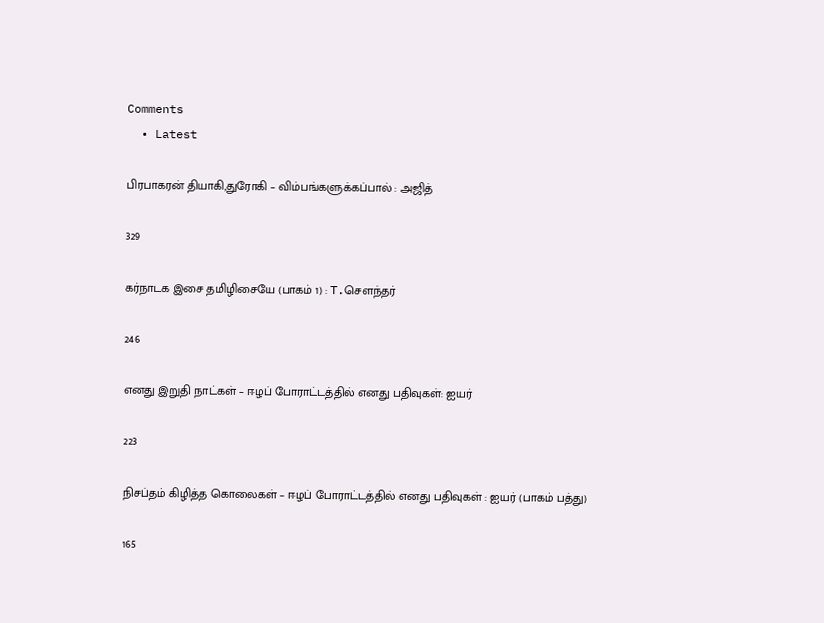Comments
  • Latest

பிரபாகரன் தியாகி,துரோகி – விம்பங்களுக்கப்பால் : அஜித்

329

கர்நாடக இசை தமிழிசையே (பாகம் 1) : T.செளந்தர்

246

எனது இறுதி நாட்கள் – ஈழப் போராட்டத்தில் எனது பதிவுகள்: ஐயர்

223

நிசப்தம் கிழித்த கொலைகள் – ஈழப் போராட்டத்தில் எனது பதிவுகள் : ஐயர் (பாகம் பத்து)

165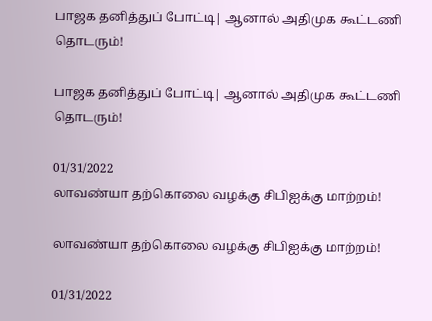பாஜக தனித்துப் போட்டி| ஆனால் அதிமுக கூட்டணி தொடரும்!

பாஜக தனித்துப் போட்டி| ஆனால் அதிமுக கூட்டணி தொடரும்!

01/31/2022
லாவண்யா தற்கொலை வழக்கு சிபிஐக்கு மாற்றம்!

லாவண்யா தற்கொலை வழக்கு சிபிஐக்கு மாற்றம்!

01/31/2022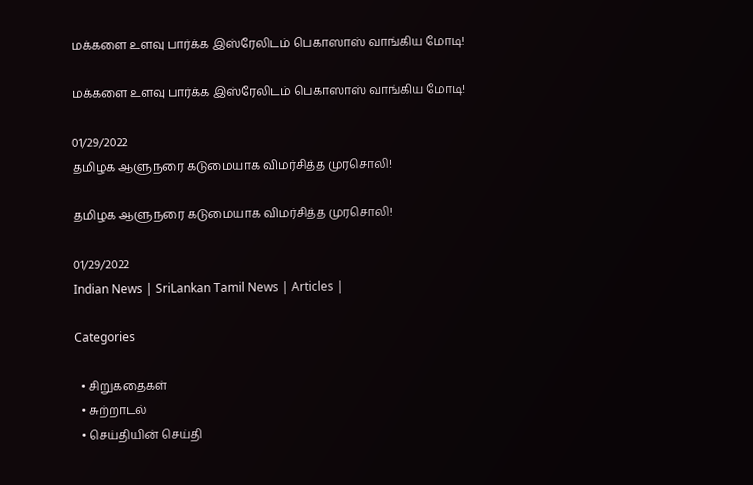மக்களை உளவு பார்க்க இஸ்ரேலிடம் பெகாஸாஸ் வாங்கிய மோடி!

மக்களை உளவு பார்க்க இஸ்ரேலிடம் பெகாஸாஸ் வாங்கிய மோடி!

01/29/2022
தமிழக ஆளுநரை கடுமையாக விமர்சித்த முரசொலி!

தமிழக ஆளுநரை கடுமையாக விமர்சித்த முரசொலி!

01/29/2022
Indian News | SriLankan Tamil News | Articles |

Categories

  • சிறுகதைகள்
  • சுற்றாடல்
  • செய்தியின் செய்தி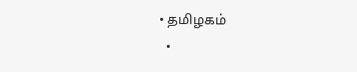• தமிழகம்
  •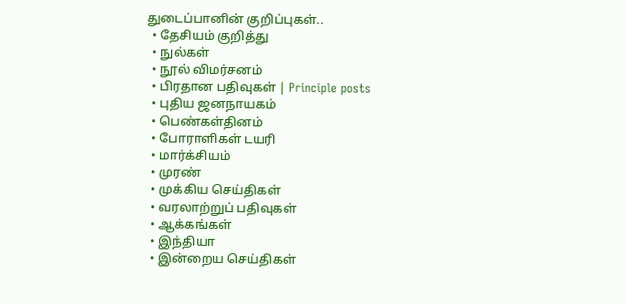துடைப்பானின் குறிப்புகள்..
  • தேசியம் குறித்து
  • நுல்கள்
  • நூல் விமர்சனம்
  • பிரதான பதிவுகள் | Principle posts
  • புதிய ஜனநாயகம்
  • பெண்கள்தினம்
  • போராளிகள் டயரி
  • மார்க்சியம்
  • முரண்
  • முக்கிய செய்திகள்
  • வரலாற்றுப் பதிவுகள்
  • ஆக்கங்கள்
  • இந்தியா
  • இன்றைய செய்திகள்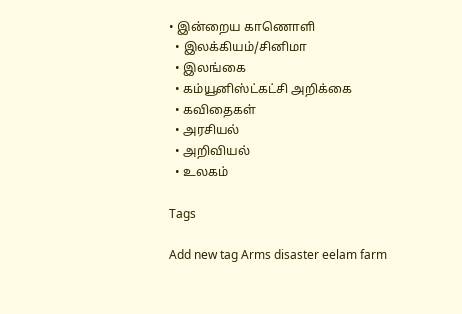• இன்றைய காணொளி
  • இலக்கியம்/சினிமா
  • இலங்கை
  • கம்யூனிஸ்ட்கட்சி அறிக்கை
  • கவிதைகள்
  • அரசியல்
  • அறிவியல்
  • உலகம்

Tags

Add new tag Arms disaster eelam farm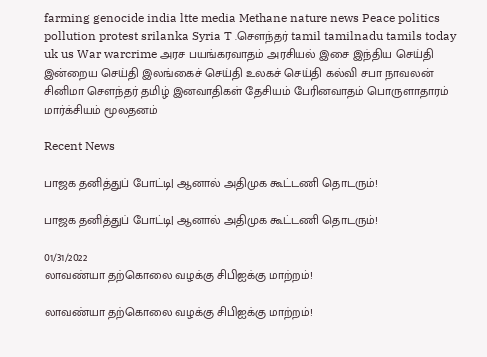farming genocide india ltte media Methane nature news Peace politics pollution protest srilanka Syria T .சௌந்தர் tamil tamilnadu tamils today uk us War warcrime அரச பயங்கரவாதம் அரசியல் இசை இந்திய செய்தி இன்றைய செய்தி இலங்கைச் செய்தி உலகச் செய்தி கல்வி சபா நாவலன் சினிமா சௌந்தர் தமிழ் இனவாதிகள் தேசியம் பேரினவாதம் பொருளாதாரம் மார்க்சியம் மூலதனம்

Recent News

பாஜக தனித்துப் போட்டி| ஆனால் அதிமுக கூட்டணி தொடரும்!

பாஜக தனித்துப் போட்டி| ஆனால் அதிமுக கூட்டணி தொடரும்!

01/31/2022
லாவண்யா தற்கொலை வழக்கு சிபிஐக்கு மாற்றம்!

லாவண்யா தற்கொலை வழக்கு சிபிஐக்கு மாற்றம்!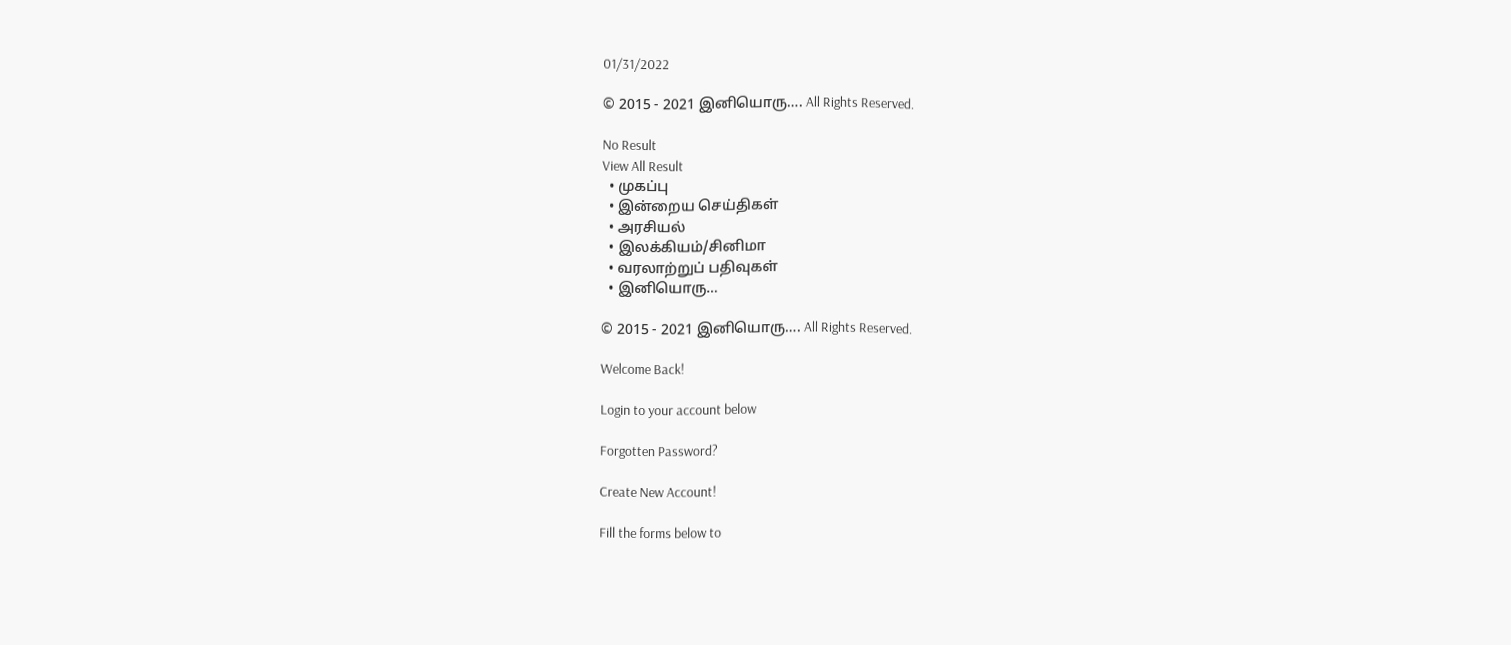01/31/2022

© 2015 - 2021 இனியொரு…. All Rights Reserved.

No Result
View All Result
  • முகப்பு
  • இன்றைய செய்திகள்
  • அரசியல்
  • இலக்கியம்/சினிமா
  • வரலாற்றுப் பதிவுகள்
  • இனியொரு…

© 2015 - 2021 இனியொரு…. All Rights Reserved.

Welcome Back!

Login to your account below

Forgotten Password?

Create New Account!

Fill the forms below to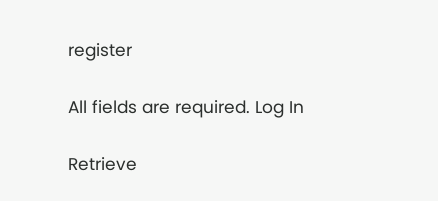register

All fields are required. Log In

Retrieve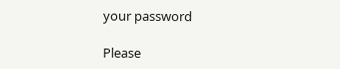your password

Please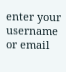enter your username or email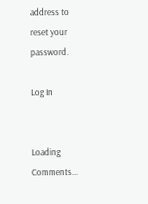address to reset your password.

Log In


Loading Comments...